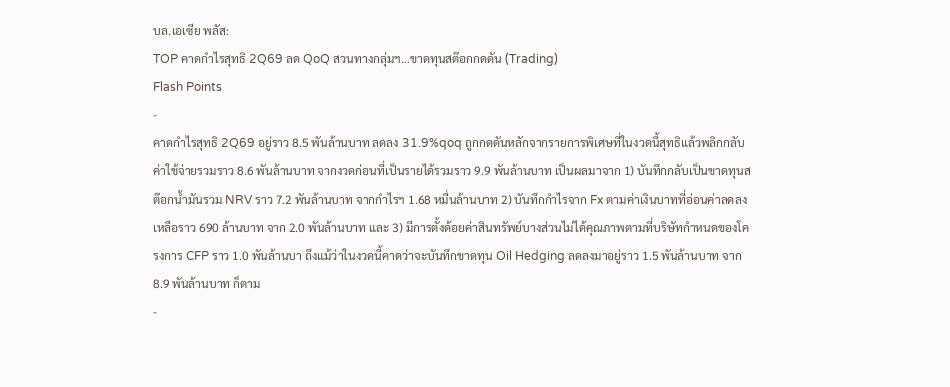บล.เอเซีย พลัส:
TOP คาดกำไรสุทธิ 2Q69 ลด QoQ สวนทางกลุ่มฯ…ขาดทุนสต๊อกกดดัน (Trading)
Flash Points
-
คาดกำไรสุทธิ 2Q69 อยู่ราว 8.5 พันล้านบาท ลดลง 31.9%qoq ถูกกดดันหลักจากรายการพิเศษที่ในงวดนี้สุทธิแล้วพลิกกลับค่าใช้จ่ายรวมราว 8.6 พันล้านบาท จากงวดก่อนที่เป็นรายได้รวมราว 9.9 พันล้านบาท เป็นผลมาจาก 1) บันทึกกลับเป็นขาดทุนสต๊อกน้ำมันรวม NRV ราว 7.2 พันล้านบาท จากกำไรฯ 1.68 หมื่นล้านบาท 2) บันทึกกำไรจาก Fx ตามค่าเงินบาทที่อ่อนค่าลดลงเหลือราว 690 ล้านบาท จาก 2.0 พันล้านบาท และ 3) มีการตั้งด้อยค่าสินทรัพย์บางส่วนไม่ได้คุณภาพตามที่บริษัทกำหนดของโครงการ CFP ราว 1.0 พันล้านบา ถึงแม้ว่าในงวดนี้คาดว่าจะบันทึกขาดทุน Oil Hedging ลดลงมาอยู่ราว 1.5 พันล้านบาท จาก 8.9 พันล้านบาท ก็ตาม
-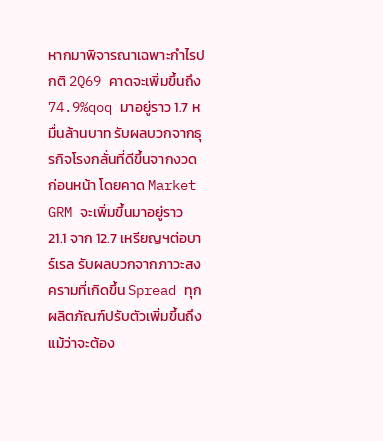หากมาพิจารณาเฉพาะกำไรปกติ 2Q69 คาดจะเพิ่มขึ้นถึง 74.9%qoq มาอยู่ราว 1.7 หมื่นล้านบาท รับผลบวกจากธุรกิจโรงกลั่นที่ดีขึ้นจากงวดก่อนหน้า โดยคาด Market GRM จะเพิ่มขึ้นมาอยู่ราว 21.1 จาก 12.7 เหรียญฯต่อบาร์เรล รับผลบวกจากภาวะสงครามที่เกิดขึ้น Spread ทุกผลิตภัณฑ์ปรับตัวเพิ่มขึ้นถึงแม้ว่าจะต้อง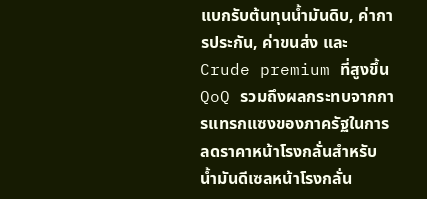แบกรับต้นทุนน้ำมันดิบ, ค่าการประกัน, ค่าขนส่ง และ Crude premium ที่สูงขึ้น QoQ รวมถึงผลกระทบจากการแทรกแซงของภาครัฐในการลดราคาหน้าโรงกลั่นสำหรับน้ำมันดีเซลหน้าโรงกลั่น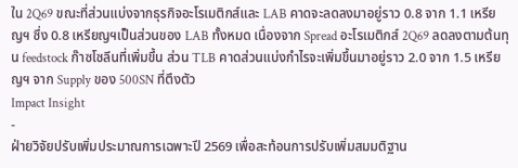ใน 2Q69 ขณะที่ส่วนแบ่งจากธุรกิจอะโรเมติกส์และ LAB คาดจะลดลงมาอยู่ราว 0.8 จาก 1.1 เหรียญฯ ซึ่ง 0.8 เหรียญฯเป็นส่วนของ LAB ทั้งหมด เนื่องจาก Spread อะโรเมติกส์ 2Q69 ลดลงตามต้นทุน feedstock ก๊าซโซลีนที่เพิ่มขึ้น ส่วน TLB คาดส่วนแบ่งกำไรจะเพิ่มขึ้นมาอยู่ราว 2.0 จาก 1.5 เหรียญฯ จาก Supply ของ 500SN ที่ตึงตัว
Impact Insight
-
ฝ่ายวิจัยปรับเพิ่มประมาณการเฉพาะปี 2569 เพื่อสะท้อนการปรับเพิ่มสมมติฐาน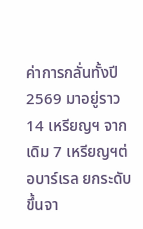ค่าการกลั่นทั้งปี 2569 มาอยู่ราว 14 เหรียญฯ จากเดิม 7 เหรียญฯต่อบาร์เรล ยกระดับขึ้นจา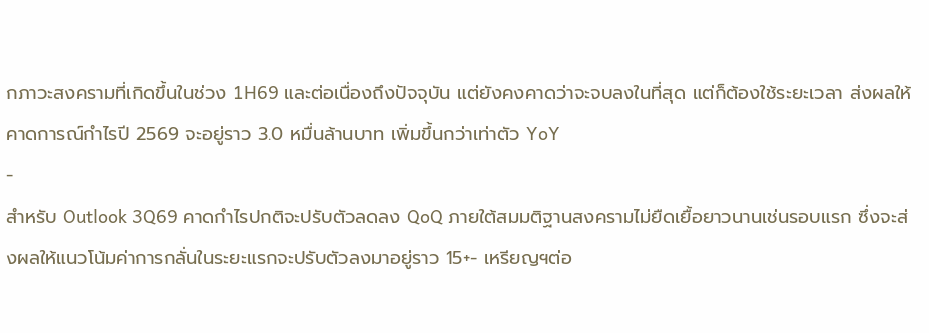กภาวะสงครามที่เกิดขึ้นในช่วง 1H69 และต่อเนื่องถึงปัจจุบัน แต่ยังคงคาดว่าจะจบลงในที่สุด แต่ก็ต้องใช้ระยะเวลา ส่งผลให้คาดการณ์กำไรปี 2569 จะอยู่ราว 3.0 หมื่นล้านบาท เพิ่มขึ้นกว่าเท่าตัว YoY
-
สำหรับ Outlook 3Q69 คาดกำไรปกติจะปรับตัวลดลง QoQ ภายใต้สมมติฐานสงครามไม่ยืดเยื้อยาวนานเช่นรอบแรก ซึ่งจะส่งผลให้แนวโน้มค่าการกลั่นในระยะแรกจะปรับตัวลงมาอยู่ราว 15+- เหรียญฯต่อ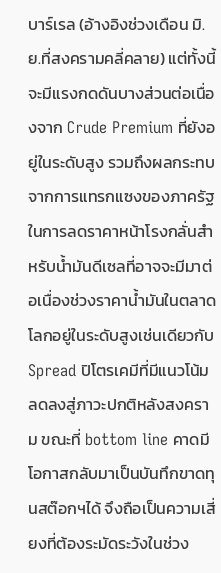บาร์เรล (อ้างอิงช่วงเดือน มิ.ย.ที่สงครามคลี่คลาย) แต่ทั้งนี้จะมีแรงกดดันบางส่วนต่อเนื่องจาก Crude Premium ที่ยังอยู่ในระดับสูง รวมถึงผลกระทบจากการแทรกแซงของภาครัฐในการลดราคาหน้าโรงกลั่นสำหรับน้ำมันดีเซลที่อาจจะมีมาต่อเนื่องช่วงราคาน้ำมันในตลาดโลกอยู่ในระดับสูงเช่นเดียวกับ Spread ปิโตรเคมีที่มีแนวโน้มลดลงสู่ภาวะปกติหลังสงคราม ขณะที่ bottom line คาดมีโอกาสกลับมาเป็นบันทึกขาดทุนสต๊อกฯได้ จึงถือเป็นความเสี่ยงที่ต้องระมัดระวังในช่วง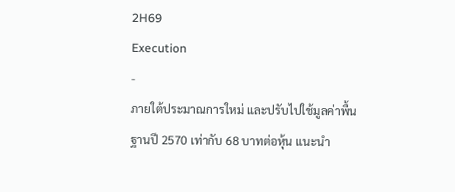2H69
Execution
-
ภายใต้ประมาณการใหม่ และปรับไปใช้มูลค่าพื้นฐานปี 2570 เท่ากับ 68 บาทต่อหุ้น แนะนำ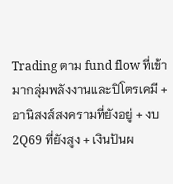Trading ตาม fund flow ที่เข้ามากลุ่มพลังงานและปิโตรเคมี + อานิสงส์สงครามที่ยังอยู่ + งบ 2Q69 ที่ยังสูง + เงินปันผ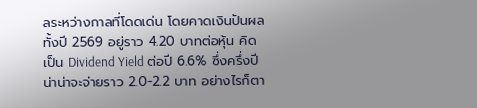ลระหว่างกาลที่โดดเด่น โดยคาดเงินปันผลทั้งปี 2569 อยู่ราว 4.20 บาทต่อหุ้น คิดเป็น Dividend Yield ต่อปี 6.6% ซึ่งครึ่งปีน่าน่าจะจ่ายราว 2.0-2.2 บาท อย่างไรก็ตา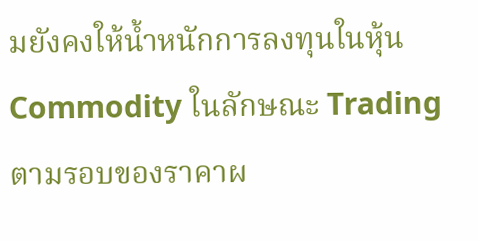มยังคงให้น้ำหนักการลงทุนในหุ้น Commodity ในลักษณะ Trading ตามรอบของราคาผ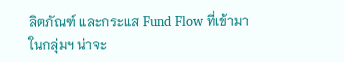ลิตภัณฑ์ และกระแส Fund Flow ที่เข้ามาในกลุ่มฯ น่าจะ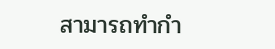สามารถทำกำ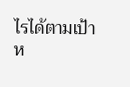ไรได้ตามเป้าห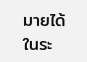มายได้ในระ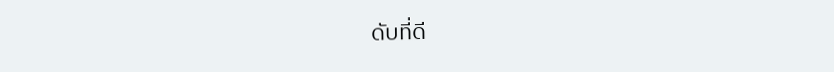ดับที่ดี